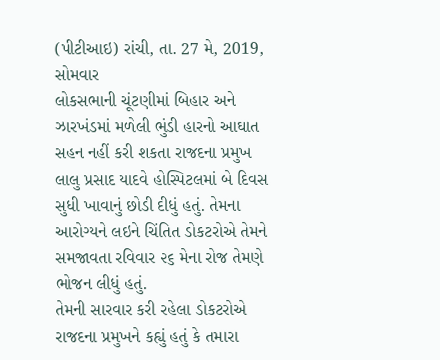(પીટીઆઇ) રાંચી, તા. 27 મે, 2019, સોમવાર
લોકસભાની ચૂંટણીમાં બિહાર અને ઝારખંડમાં મળેલી ભુંડી હારનો આઘાત સહન નહીં કરી શકતા રાજદના પ્રમુખ લાલુ પ્રસાદ યાદવે હોસ્પિટલમાં બે દિવસ સુધી ખાવાનું છોડી દીધું હતું. તેમના આરોગ્યને લઇને ચિંતિત ડોકટરોએ તેમને સમજાવતા રવિવાર ૨૬ મેના રોજ તેમણે ભોજન લીધું હતું.
તેમની સારવાર કરી રહેલા ડોકટરોએ રાજદના પ્રમુખને કહ્યું હતું કે તમારા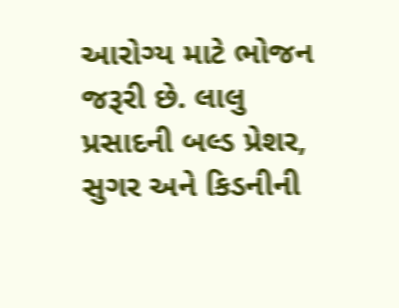આરોગ્ય માટે ભોજન જરૂરી છે. લાલુ પ્રસાદની બલ્ડ પ્રેશર, સુગર અને કિડનીની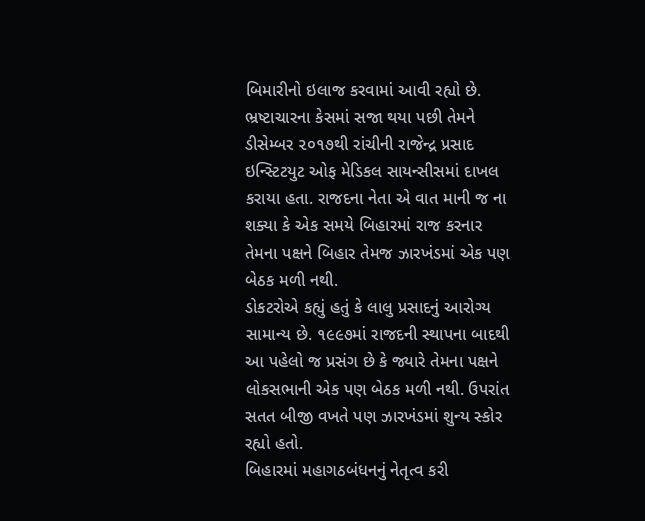બિમારીનો ઇલાજ કરવામાં આવી રહ્યો છે.
ભ્રષ્ટાચારના કેસમાં સજા થયા પછી તેમને ડીસેમ્બર ૨૦૧૭થી રાંચીની રાજેન્દ્ર પ્રસાદ ઇન્સ્ટિટયુટ ઓફ મેડિકલ સાયન્સીસમાં દાખલ કરાયા હતા. રાજદના નેતા એ વાત માની જ ના શક્યા કે એક સમયે બિહારમાં રાજ કરનાર તેમના પક્ષને બિહાર તેમજ ઝારખંડમાં એક પણ બેઠક મળી નથી.
ડોકટરોએ કહ્યું હતું કે લાલુ પ્રસાદનું આરોગ્ય સામાન્ય છે. ૧૯૯૭માં રાજદની સ્થાપના બાદથી આ પહેલો જ પ્રસંગ છે કે જ્યારે તેમના પક્ષને લોકસભાની એક પણ બેઠક મળી નથી. ઉપરાંત સતત બીજી વખતે પણ ઝારખંડમાં શુન્ય સ્કોર રહ્યો હતો.
બિહારમાં મહાગઠબંધનનું નેતૃત્વ કરી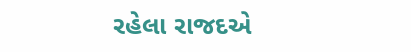રહેલા રાજદએ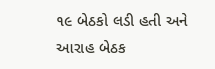૧૯ બેઠકો લડી હતી અને આરાહ બેઠક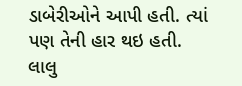ડાબેરીઓને આપી હતી. ત્યાં પણ તેની હાર થઇ હતી. લાલુ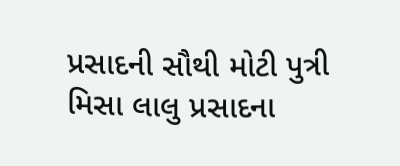પ્રસાદની સૌથી મોટી પુત્રી મિસા લાલુ પ્રસાદના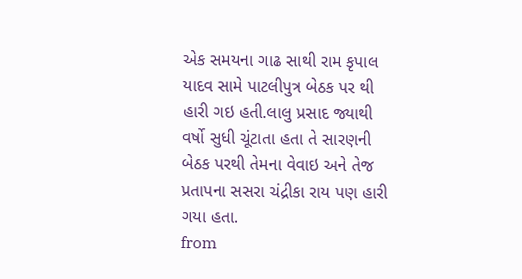એક સમયના ગાઢ સાથી રામ કૃપાલ યાદવ સામે પાટલીપુત્ર બેઠક પર થી હારી ગઇ હતી.લાલુ પ્રસાદ જ્યાથી વર્ષો સુધી ચૂંટાતા હતા તે સારણની બેઠક પરથી તેમના વેવાઇ અને તેજ પ્રતાપના સસરા ચંદ્રીકા રાય પણ હારી ગયા હતા.
from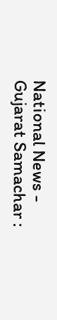National News - Gujarat Samachar :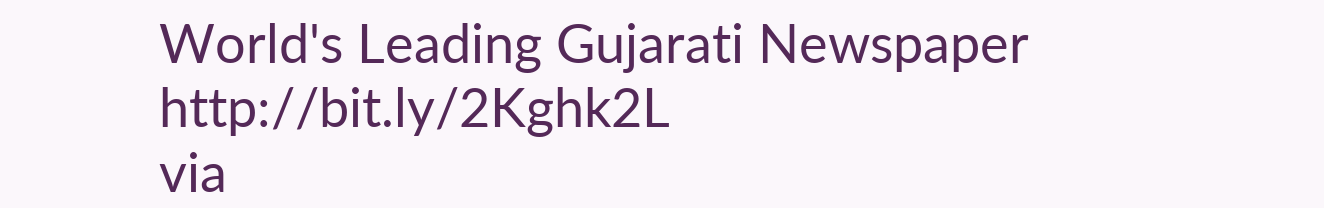World's Leading Gujarati Newspaper http://bit.ly/2Kghk2L
via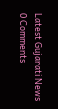Latest Gujarati News
0 Comments